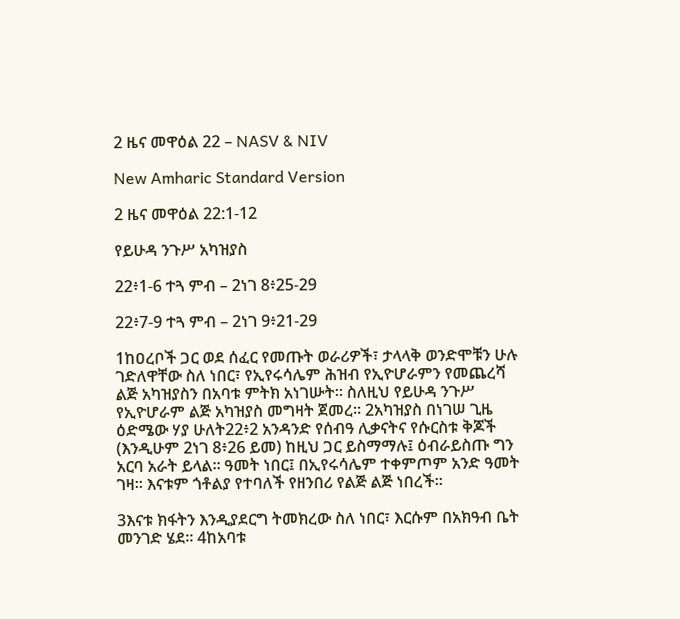2 ዜና መዋዕል 22 – NASV & NIV

New Amharic Standard Version

2 ዜና መዋዕል 22:1-12

የይሁዳ ንጉሥ አካዝያስ

22፥1-6 ተጓ ምብ – 2ነገ 8፥25-29

22፥7-9 ተጓ ምብ – 2ነገ 9፥21-29

1ከዐረቦች ጋር ወደ ሰፈር የመጡት ወራሪዎች፣ ታላላቅ ወንድሞቹን ሁሉ ገድለዋቸው ስለ ነበር፣ የኢየሩሳሌም ሕዝብ የኢዮሆራምን የመጨረሻ ልጅ አካዝያስን በአባቱ ምትክ አነገሡት። ስለዚህ የይሁዳ ንጉሥ የኢዮሆራም ልጅ አካዝያስ መግዛት ጀመረ። 2አካዝያስ በነገሠ ጊዜ ዕድሜው ሃያ ሁለት22፥2 አንዳንድ የሰብዓ ሊቃናትና የሱርስቱ ቅጆች (እንዲሁም 2ነገ 8፥26 ይመ) ከዚህ ጋር ይስማማሉ፤ ዕብራይስጡ ግን አርባ አራት ይላል። ዓመት ነበር፤ በኢየሩሳሌም ተቀምጦም አንድ ዓመት ገዛ። እናቱም ጎቶልያ የተባለች የዘንበሪ የልጅ ልጅ ነበረች።

3እናቱ ክፋትን እንዲያደርግ ትመክረው ስለ ነበር፣ እርሱም በአክዓብ ቤት መንገድ ሄደ። 4ከአባቱ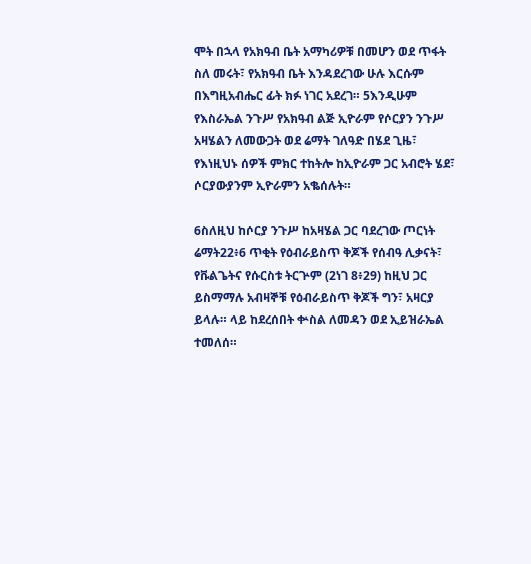ሞት በኋላ የአክዓብ ቤት አማካሪዎቹ በመሆን ወደ ጥፋት ስለ መሩት፣ የአክዓብ ቤት እንዳደረገው ሁሉ እርሱም በእግዚአብሔር ፊት ክፉ ነገር አደረገ። 5እንዲሁም የእስራኤል ንጉሥ የአክዓብ ልጅ ኢዮራም የሶርያን ንጉሥ አዛሄልን ለመውጋት ወደ ሬማት ገለዓድ በሄደ ጊዜ፣ የእነዚህኑ ሰዎች ምክር ተከትሎ ከኢዮራም ጋር አብሮት ሄደ፣ ሶርያውያንም ኢዮራምን አቈሰሉት።

6ስለዚህ ከሶርያ ንጉሥ ከአዛሄል ጋር ባደረገው ጦርነት ሬማት22፥6 ጥቂት የዕብራይስጥ ቅጆች የሰብዓ ሊቃናት፣ የቩልጌትና የሱርስቱ ትርጕም (2ነገ 8፥29) ከዚህ ጋር ይስማማሉ አብዛኞቹ የዕብራይስጥ ቅጆች ግን፣ አዛርያ ይላሉ። ላይ ከደረሰበት ቍስል ለመዳን ወደ ኢይዝራኤል ተመለሰ።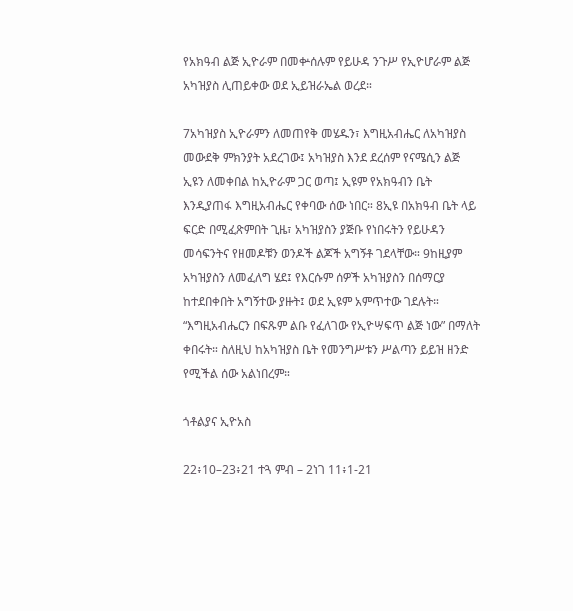የአክዓብ ልጅ ኢዮራም በመቍሰሉም የይሁዳ ንጉሥ የኢዮሆራም ልጅ አካዝያስ ሊጠይቀው ወደ ኢይዝራኤል ወረደ።

7አካዝያስ ኢዮራምን ለመጠየቅ መሄዱን፣ እግዚአብሔር ለአካዝያስ መውደቅ ምክንያት አደረገው፤ አካዝያስ እንደ ደረሰም የናሜሲን ልጅ ኢዩን ለመቀበል ከኢዮራም ጋር ወጣ፤ ኢዩም የአክዓብን ቤት እንዲያጠፋ እግዚአብሔር የቀባው ሰው ነበር። 8ኢዩ በአክዓብ ቤት ላይ ፍርድ በሚፈጽምበት ጊዜ፣ አካዝያስን ያጅቡ የነበሩትን የይሁዳን መሳፍንትና የዘመዶቹን ወንዶች ልጆች አግኝቶ ገደላቸው። 9ከዚያም አካዝያስን ለመፈለግ ሄደ፤ የእርሱም ሰዎች አካዝያስን በሰማርያ ከተደበቀበት አግኝተው ያዙት፤ ወደ ኢዩም አምጥተው ገደሉት። “እግዚአብሔርን በፍጹም ልቡ የፈለገው የኢዮሣፍጥ ልጅ ነው” በማለት ቀበሩት። ስለዚህ ከአካዝያስ ቤት የመንግሥቱን ሥልጣን ይይዝ ዘንድ የሚችል ሰው አልነበረም።

ጎቶልያና ኢዮአስ

22፥10–23፥21 ተጓ ምብ – 2ነገ 11፥1-21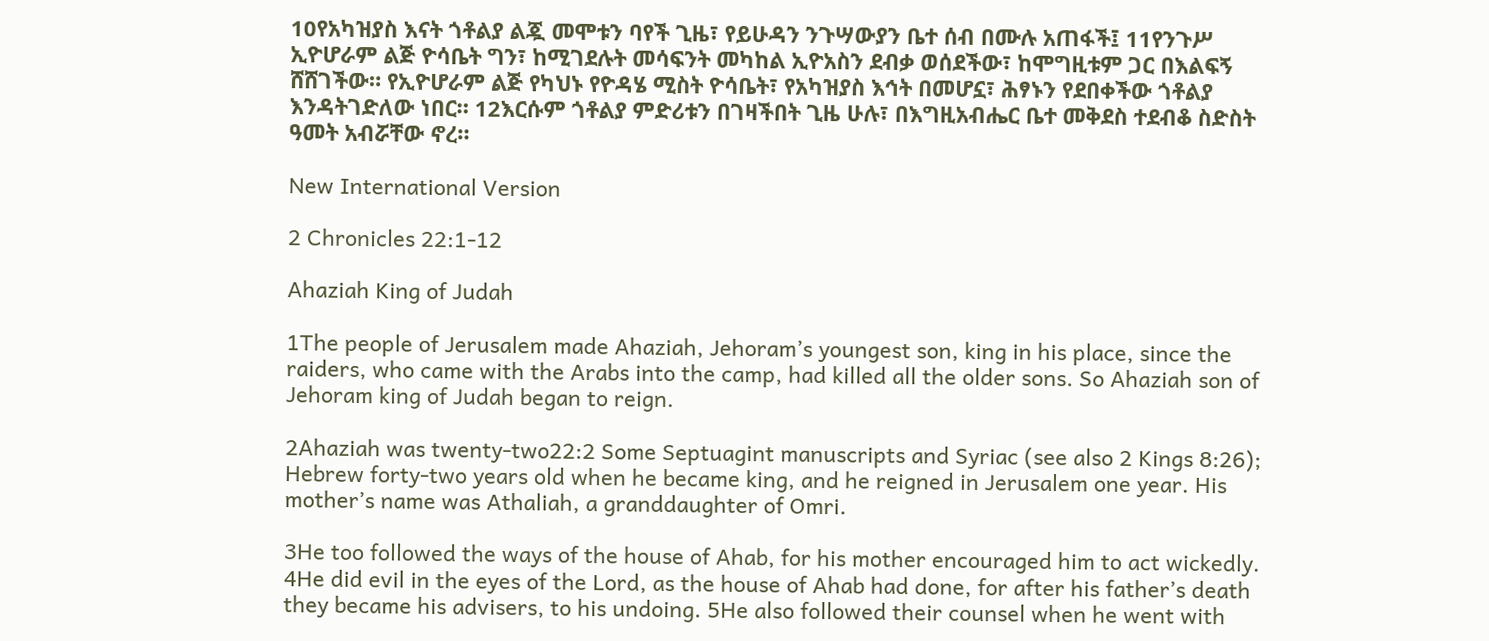10የአካዝያስ እናት ጎቶልያ ልጇ መሞቱን ባየች ጊዜ፣ የይሁዳን ንጉሣውያን ቤተ ሰብ በሙሉ አጠፋች፤ 11የንጉሥ ኢዮሆራም ልጅ ዮሳቤት ግን፣ ከሚገደሉት መሳፍንት መካከል ኢዮአስን ደብቃ ወሰደችው፣ ከሞግዚቱም ጋር በእልፍኝ ሸሸገችው። የኢዮሆራም ልጅ የካህኑ የዮዳሄ ሚስት ዮሳቤት፣ የአካዝያስ እኅት በመሆኗ፣ ሕፃኑን የደበቀችው ጎቶልያ እንዳትገድለው ነበር። 12እርሱም ጎቶልያ ምድሪቱን በገዛችበት ጊዜ ሁሉ፣ በእግዚአብሔር ቤተ መቅደስ ተደብቆ ስድስት ዓመት አብሯቸው ኖረ።

New International Version

2 Chronicles 22:1-12

Ahaziah King of Judah

1The people of Jerusalem made Ahaziah, Jehoram’s youngest son, king in his place, since the raiders, who came with the Arabs into the camp, had killed all the older sons. So Ahaziah son of Jehoram king of Judah began to reign.

2Ahaziah was twenty-two22:2 Some Septuagint manuscripts and Syriac (see also 2 Kings 8:26); Hebrew forty-two years old when he became king, and he reigned in Jerusalem one year. His mother’s name was Athaliah, a granddaughter of Omri.

3He too followed the ways of the house of Ahab, for his mother encouraged him to act wickedly. 4He did evil in the eyes of the Lord, as the house of Ahab had done, for after his father’s death they became his advisers, to his undoing. 5He also followed their counsel when he went with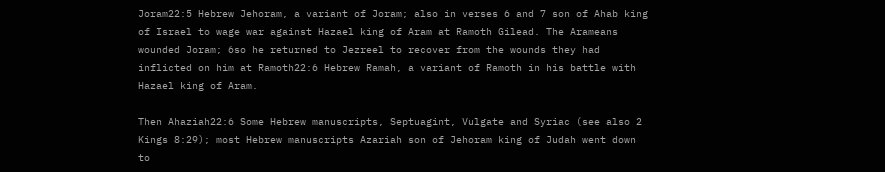Joram22:5 Hebrew Jehoram, a variant of Joram; also in verses 6 and 7 son of Ahab king of Israel to wage war against Hazael king of Aram at Ramoth Gilead. The Arameans wounded Joram; 6so he returned to Jezreel to recover from the wounds they had inflicted on him at Ramoth22:6 Hebrew Ramah, a variant of Ramoth in his battle with Hazael king of Aram.

Then Ahaziah22:6 Some Hebrew manuscripts, Septuagint, Vulgate and Syriac (see also 2 Kings 8:29); most Hebrew manuscripts Azariah son of Jehoram king of Judah went down to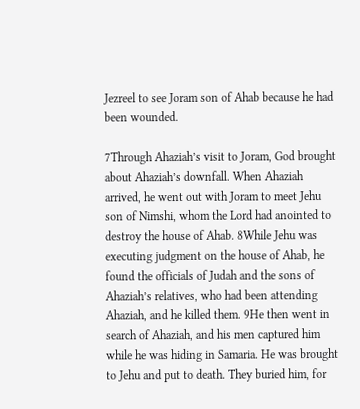Jezreel to see Joram son of Ahab because he had been wounded.

7Through Ahaziah’s visit to Joram, God brought about Ahaziah’s downfall. When Ahaziah arrived, he went out with Joram to meet Jehu son of Nimshi, whom the Lord had anointed to destroy the house of Ahab. 8While Jehu was executing judgment on the house of Ahab, he found the officials of Judah and the sons of Ahaziah’s relatives, who had been attending Ahaziah, and he killed them. 9He then went in search of Ahaziah, and his men captured him while he was hiding in Samaria. He was brought to Jehu and put to death. They buried him, for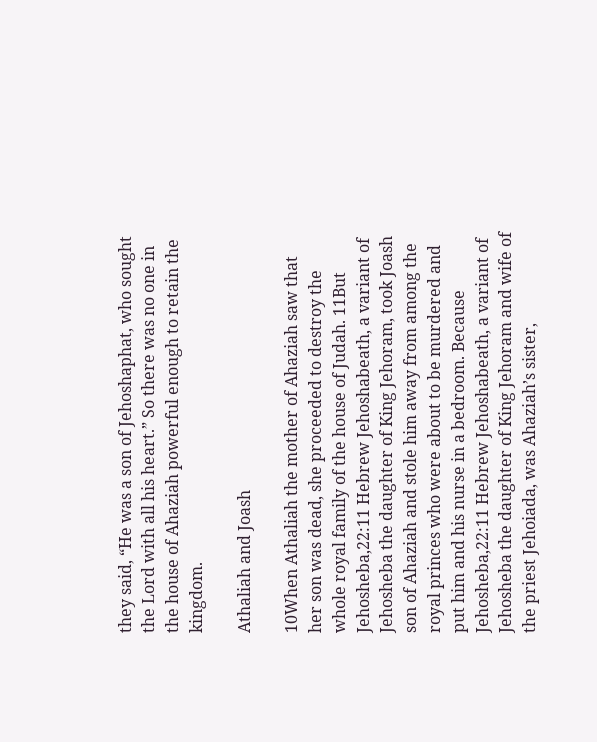they said, “He was a son of Jehoshaphat, who sought the Lord with all his heart.” So there was no one in the house of Ahaziah powerful enough to retain the kingdom.

Athaliah and Joash

10When Athaliah the mother of Ahaziah saw that her son was dead, she proceeded to destroy the whole royal family of the house of Judah. 11But Jehosheba,22:11 Hebrew Jehoshabeath, a variant of Jehosheba the daughter of King Jehoram, took Joash son of Ahaziah and stole him away from among the royal princes who were about to be murdered and put him and his nurse in a bedroom. Because Jehosheba,22:11 Hebrew Jehoshabeath, a variant of Jehosheba the daughter of King Jehoram and wife of the priest Jehoiada, was Ahaziah’s sister,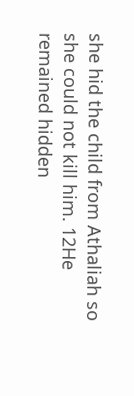she hid the child from Athaliah so she could not kill him. 12He remained hidden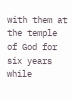with them at the temple of God for six years while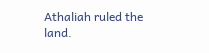Athaliah ruled the land.